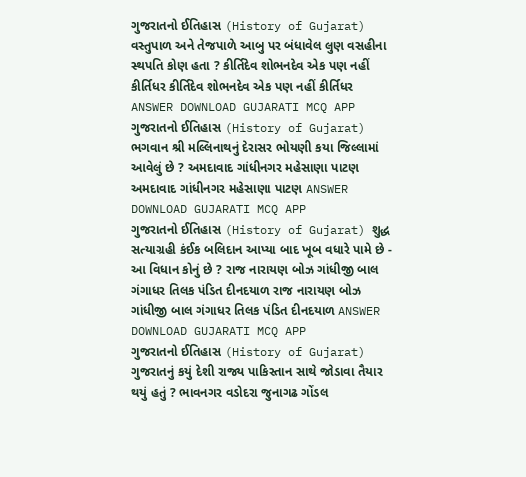ગુજરાતનો ઈતિહાસ (History of Gujarat) વસ્તુપાળ અને તેજપાળે આબુ પર બંધાવેલ લુણ વસહીના સ્થપતિ કોણ હતા ? કીર્તિદેવ શોભનદેવ એક પણ નહીં કીર્તિધર કીર્તિદેવ શોભનદેવ એક પણ નહીં કીર્તિધર ANSWER DOWNLOAD GUJARATI MCQ APP
ગુજરાતનો ઈતિહાસ (History of Gujarat) ભગવાન શ્રી મલ્લિનાથનું દેરાસર ભોયણી કયા જિલ્લામાં આવેલું છે ? અમદાવાદ ગાંધીનગર મહેસાણા પાટણ અમદાવાદ ગાંધીનગર મહેસાણા પાટણ ANSWER DOWNLOAD GUJARATI MCQ APP
ગુજરાતનો ઈતિહાસ (History of Gujarat) શુદ્ધ સત્યાગ્રહી કંઈક બલિદાન આપ્યા બાદ ખૂબ વધારે પામે છે - આ વિધાન કોનું છે ? રાજ નારાયણ બોઝ ગાંધીજી બાલ ગંગાધર તિલક પંડિત દીનદયાળ રાજ નારાયણ બોઝ ગાંધીજી બાલ ગંગાધર તિલક પંડિત દીનદયાળ ANSWER DOWNLOAD GUJARATI MCQ APP
ગુજરાતનો ઈતિહાસ (History of Gujarat) ગુજરાતનું કયું દેશી રાજ્ય પાકિસ્તાન સાથે જોડાવા તૈયાર થયું હતું ? ભાવનગર વડોદરા જુનાગઢ ગોંડલ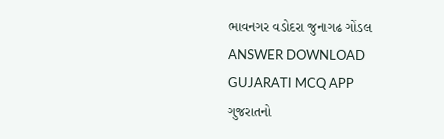ભાવનગર વડોદરા જુનાગઢ ગોંડલ ANSWER DOWNLOAD GUJARATI MCQ APP
ગુજરાતનો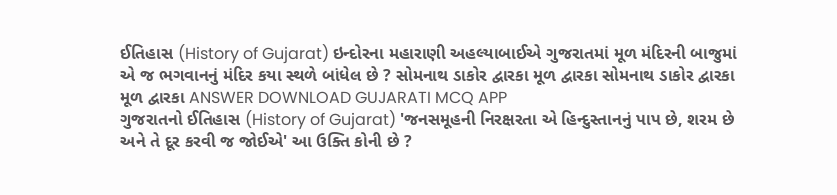ઈતિહાસ (History of Gujarat) ઇન્દોરના મહારાણી અહલ્યાબાઈએ ગુજરાતમાં મૂળ મંદિરની બાજુમાં એ જ ભગવાનનું મંદિર કયા સ્થળે બાંધેલ છે ? સોમનાથ ડાકોર દ્વારકા મૂળ દ્વારકા સોમનાથ ડાકોર દ્વારકા મૂળ દ્વારકા ANSWER DOWNLOAD GUJARATI MCQ APP
ગુજરાતનો ઈતિહાસ (History of Gujarat) 'જનસમૂહની નિરક્ષરતા એ હિન્દુસ્તાનનું પાપ છે, શરમ છે અને તે દૂર કરવી જ જોઈએ' આ ઉક્તિ કોની છે ?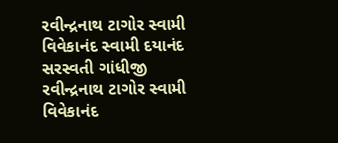રવીન્દ્રનાથ ટાગોર સ્વામી વિવેકાનંદ સ્વામી દયાનંદ સરસ્વતી ગાંધીજી રવીન્દ્રનાથ ટાગોર સ્વામી વિવેકાનંદ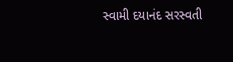સ્વામી દયાનંદ સરસ્વતી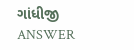ગાંધીજી ANSWER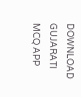DOWNLOAD GUJARATI MCQ APP